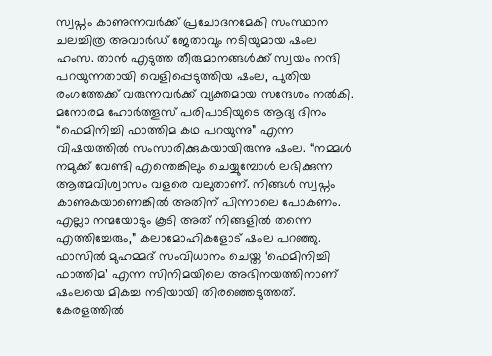സ്വപ്നം കാണുന്നവർക്ക് പ്രചോദനമേകി സംസ്ഥാന ചലച്ചിത്ര അവാർഡ് ജേതാവും നടിയുമായ ഷംല ഹംസ. താൻ എടുത്ത തീരുമാനങ്ങൾക്ക് സ്വയം നന്ദി പറയുന്നതായി വെളിപ്പെടുത്തിയ ഷംല, പുതിയ രംഗത്തേക്ക് വരുന്നവർക്ക് വ്യക്തമായ സന്ദേശം നൽകി.
മനോരമ ഹോർത്തൂസ് പരിപാടിയുടെ ആദ്യ ദിനം “ഫെമിനിച്ചി ഫാത്തിമ കഥ പറയുന്നു” എന്ന വിഷയത്തിൽ സംസാരിക്കുകയായിരുന്നു ഷംല. “നമ്മൾ നമുക്ക് വേണ്ടി എന്തെങ്കിലും ചെയ്യുമ്പോൾ ലഭിക്കുന്ന ആത്മവിശ്വാസം വളരെ വലുതാണ്. നിങ്ങൾ സ്വപ്നം കാണുകയാണെങ്കിൽ അതിന് പിന്നാലെ പോകണം. എല്ലാ നന്മയോടും കൂടി അത് നിങ്ങളിൽ തന്നെ എത്തിച്ചേരും,” കലാമോഹികളോട് ഷംല പറഞ്ഞു.
ഫാസിൽ മുഹമ്മദ് സംവിധാനം ചെയ്ത ‘ഫെമിനിച്ചി ഫാത്തിമ’ എന്ന സിനിമയിലെ അഭിനയത്തിനാണ് ഷംലയെ മികച്ച നടിയായി തിരഞ്ഞെടുത്തത്. കേരളത്തിൽ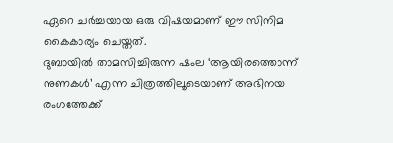ഏറെ ചർച്ചയായ ഒരു വിഷയമാണ് ഈ സിനിമ കൈകാര്യം ചെയ്തത്.
ദുബായിൽ താമസിച്ചിരുന്ന ഷംല ‘ആയിരത്തൊന്ന് നുണകൾ’ എന്ന ചിത്രത്തിലൂടെയാണ് അഭിനയ രംഗത്തേക്ക്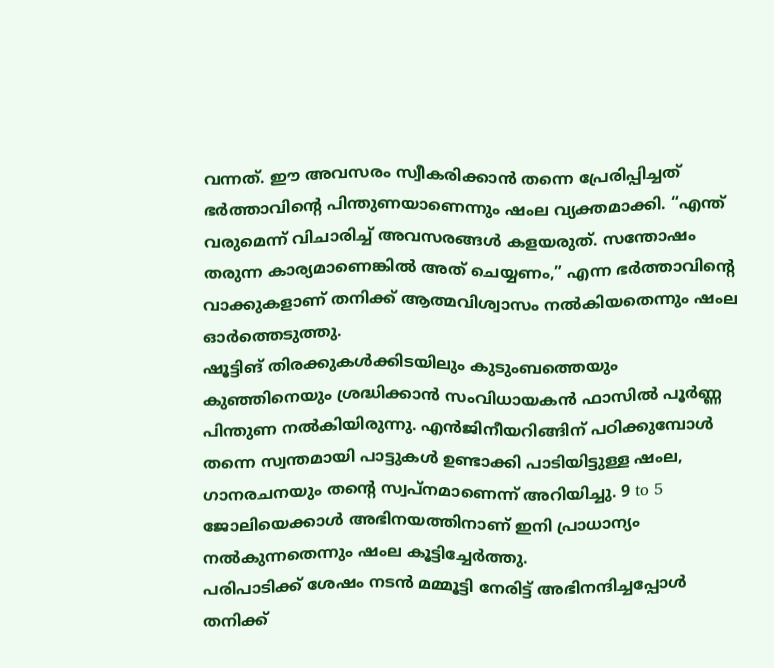വന്നത്. ഈ അവസരം സ്വീകരിക്കാൻ തന്നെ പ്രേരിപ്പിച്ചത് ഭർത്താവിന്റെ പിന്തുണയാണെന്നും ഷംല വ്യക്തമാക്കി. “എന്ത് വരുമെന്ന് വിചാരിച്ച് അവസരങ്ങൾ കളയരുത്. സന്തോഷം തരുന്ന കാര്യമാണെങ്കിൽ അത് ചെയ്യണം,” എന്ന ഭർത്താവിന്റെ വാക്കുകളാണ് തനിക്ക് ആത്മവിശ്വാസം നൽകിയതെന്നും ഷംല ഓർത്തെടുത്തു.
ഷൂട്ടിങ് തിരക്കുകൾക്കിടയിലും കുടുംബത്തെയും കുഞ്ഞിനെയും ശ്രദ്ധിക്കാൻ സംവിധായകൻ ഫാസിൽ പൂർണ്ണ പിന്തുണ നൽകിയിരുന്നു. എൻജിനീയറിങ്ങിന് പഠിക്കുമ്പോൾ തന്നെ സ്വന്തമായി പാട്ടുകൾ ഉണ്ടാക്കി പാടിയിട്ടുള്ള ഷംല, ഗാനരചനയും തന്റെ സ്വപ്നമാണെന്ന് അറിയിച്ചു. 9 to 5 ജോലിയെക്കാൾ അഭിനയത്തിനാണ് ഇനി പ്രാധാന്യം നൽകുന്നതെന്നും ഷംല കൂട്ടിച്ചേർത്തു.
പരിപാടിക്ക് ശേഷം നടൻ മമ്മൂട്ടി നേരിട്ട് അഭിനന്ദിച്ചപ്പോൾ തനിക്ക്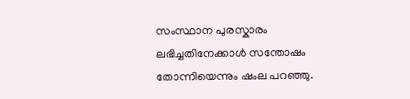സംസ്ഥാന പുരസ്കാരം ലഭിച്ചതിനേക്കാൾ സന്തോഷം തോന്നിയെന്നും ഷംല പറഞ്ഞു.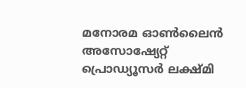മനോരമ ഓൺലൈൻ അസോഷ്യേറ്റ് പ്രൊഡ്യൂസർ ലക്ഷ്മി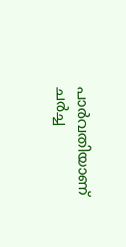പാർവതിയാണ് ചർച്ച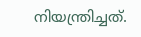നിയന്ത്രിച്ചത്.